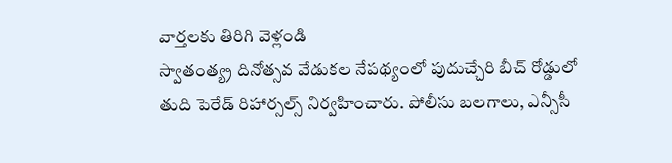వార్తలకు తిరిగి వెళ్లండి
స్వాతంత్య్ర దినోత్సవ వేడుకల నేపథ్యంలో పుదుచ్చేరి బీచ్ రోడ్డులో తుది పెరేడ్ రిహార్సల్స్ నిర్వహించారు. పోలీసు బలగాలు, ఎన్సీసీ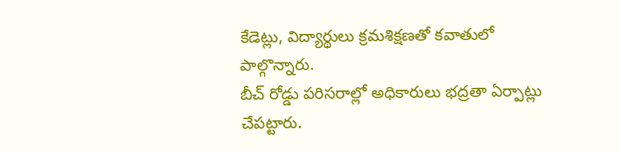కేడెట్లు, విద్యార్థులు క్రమశిక్షణతో కవాతులో పాల్గొన్నారు.
బీచ్ రోడ్డు పరిసరాల్లో అధికారులు భద్రతా ఏర్పాట్లు చేపట్టారు.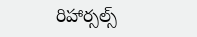రిహార్సల్స్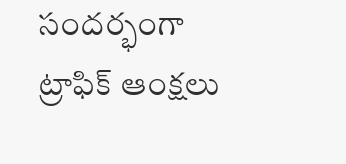సందర్భంగా ట్రాఫిక్ ఆంక్షలు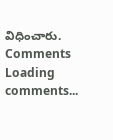విధించారు.
Comments
Loading comments...